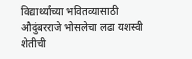विद्यार्थ्यांच्या भवितव्यासाठी औदुंबरराजे भोसलेचा लढा यशस्वी शेतीची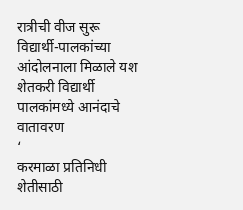रात्रीची वीज सुरू विद्यार्थी-पालकांच्या आंदोलनाला मिळाले यश शेतकरी विद्यार्थी पालकांमध्ये आनंदाचे वातावरण
‘
करमाळा प्रतिनिधी
शेतीसाठी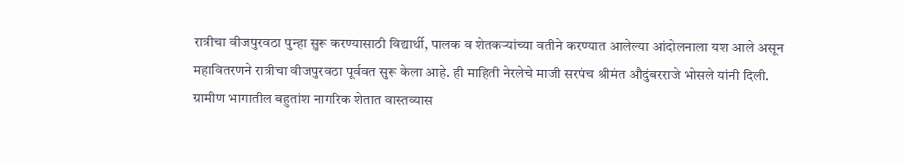रात्रीचा वीजपुरवठा पुन्हा सुरू करण्यासाठी विद्यार्थी, पालक व शेतकऱ्यांच्या वतीने करण्यात आलेल्या आंदोलनाला यश आले असून महावितरणने रात्रीचा वीजपुरवठा पूर्ववत सुरू केला आहे. ही माहिती नेरलेचे माजी सरपंच श्रीमंत औदुंबरराजे भोसले यांनी दिली.
ग्रामीण भागातील बहुतांश नागरिक शेतात वास्तव्यास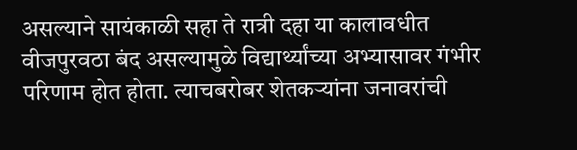असल्याने सायंकाळी सहा ते रात्री दहा या कालावधीत वीजपुरवठा बंद असल्यामुळे विद्यार्थ्यांच्या अभ्यासावर गंभीर परिणाम होत होता. त्याचबरोबर शेतकऱ्यांना जनावरांची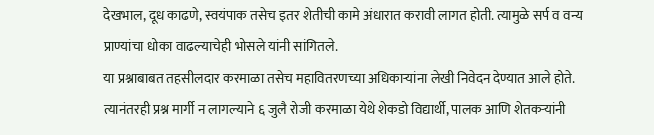देखभाल, दूध काढणे, स्वयंपाक तसेच इतर शेतीची कामे अंधारात करावी लागत होती. त्यामुळे सर्प व वन्य प्राण्यांचा धोका वाढल्याचेही भोसले यांनी सांगितले.
या प्रश्नाबाबत तहसीलदार करमाळा तसेच महावितरणच्या अधिकाऱ्यांना लेखी निवेदन देण्यात आले होते. त्यानंतरही प्रश्न मार्गी न लागल्याने ६ जुलै रोजी करमाळा येथे शेकडो विद्यार्थी, पालक आणि शेतकऱ्यांनी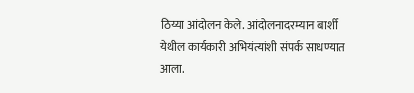ठिय्या आंदोलन केले. आंदोलनादरम्यान बार्शी येथील कार्यकारी अभियंत्यांशी संपर्क साधण्यात आला.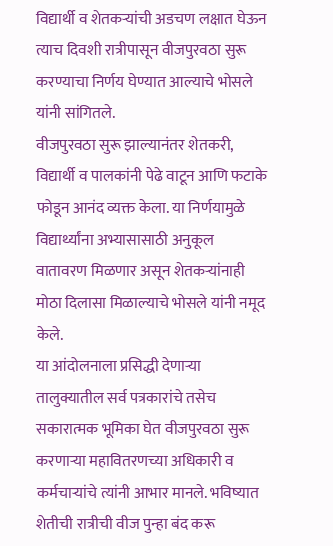विद्यार्थी व शेतकऱ्यांची अडचण लक्षात घेऊन त्याच दिवशी रात्रीपासून वीजपुरवठा सुरू करण्याचा निर्णय घेण्यात आल्याचे भोसले यांनी सांगितले.
वीजपुरवठा सुरू झाल्यानंतर शेतकरी, विद्यार्थी व पालकांनी पेढे वाटून आणि फटाके फोडून आनंद व्यक्त केला. या निर्णयामुळे विद्यार्थ्यांना अभ्यासासाठी अनुकूल वातावरण मिळणार असून शेतकऱ्यांनाही मोठा दिलासा मिळाल्याचे भोसले यांनी नमूद केले.
या आंदोलनाला प्रसिद्धी देणाऱ्या तालुक्यातील सर्व पत्रकारांचे तसेच सकारात्मक भूमिका घेत वीजपुरवठा सुरू करणाऱ्या महावितरणच्या अधिकारी व कर्मचाऱ्यांचे त्यांनी आभार मानले. भविष्यात शेतीची रात्रीची वीज पुन्हा बंद करू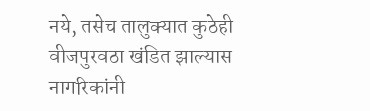नये, तसेच तालुक्यात कुठेही वीजपुरवठा खंडित झाल्यास नागरिकांनी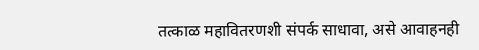तत्काळ महावितरणशी संपर्क साधावा, असे आवाहनही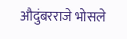औदुंबरराजे भोसले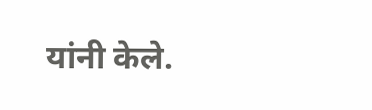यांनी केले.